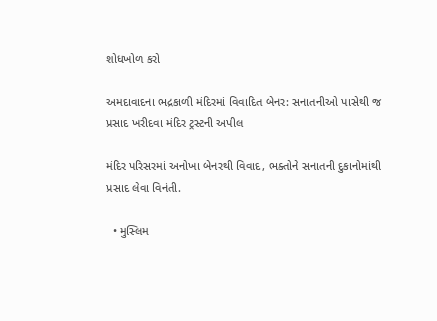શોધખોળ કરો

અમદાવાદના ભદ્રકાળી મંદિરમાં વિવાદિત બેનર: સનાતનીઓ પાસેથી જ પ્રસાદ ખરીદવા મંદિર ટ્રસ્ટની અપીલ

મંદિર પરિસરમાં અનોખા બેનરથી વિવાદ, ભક્તોને સનાતની દુકાનોમાંથી પ્રસાદ લેવા વિનંતી.

  • મુસ્લિમ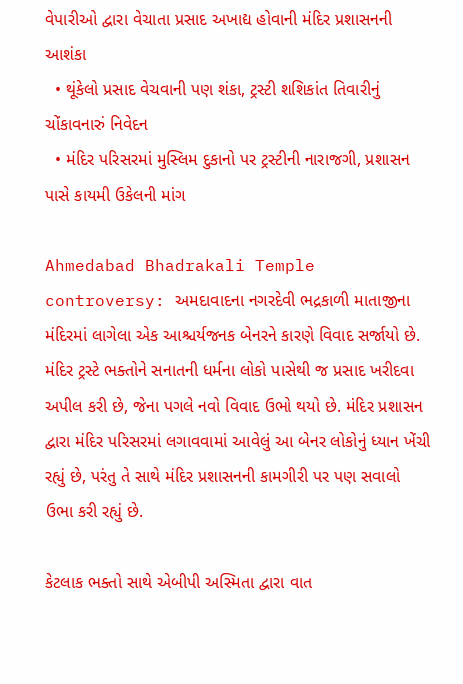વેપારીઓ દ્વારા વેચાતા પ્રસાદ અખાદ્ય હોવાની મંદિર પ્રશાસનની આશંકા
  • થૂંકેલો પ્રસાદ વેચવાની પણ શંકા, ટ્રસ્ટી શશિકાંત તિવારીનું ચોંકાવનારું નિવેદન
  • મંદિર પરિસરમાં મુસ્લિમ દુકાનો પર ટ્રસ્ટીની નારાજગી, પ્રશાસન પાસે કાયમી ઉકેલની માંગ

Ahmedabad Bhadrakali Temple controversy: અમદાવાદના નગરદેવી ભદ્રકાળી માતાજીના મંદિરમાં લાગેલા એક આશ્ચર્યજનક બેનરને કારણે વિવાદ સર્જાયો છે. મંદિર ટ્રસ્ટે ભક્તોને સનાતની ધર્મના લોકો પાસેથી જ પ્રસાદ ખરીદવા અપીલ કરી છે, જેના પગલે નવો વિવાદ ઉભો થયો છે. મંદિર પ્રશાસન દ્વારા મંદિર પરિસરમાં લગાવવામાં આવેલું આ બેનર લોકોનું ધ્યાન ખેંચી રહ્યું છે, પરંતુ તે સાથે મંદિર પ્રશાસનની કામગીરી પર પણ સવાલો ઉભા કરી રહ્યું છે.

કેટલાક ભક્તો સાથે એબીપી અસ્મિતા દ્વારા વાત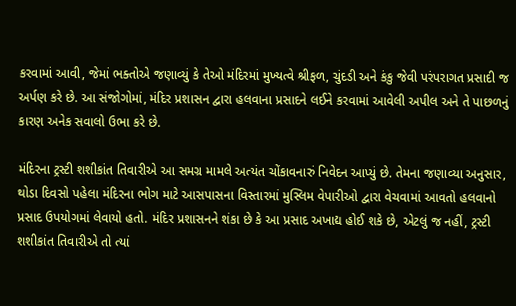કરવામાં આવી, જેમાં ભક્તોએ જણાવ્યું કે તેઓ મંદિરમાં મુખ્યત્વે શ્રીફળ, ચુંદડી અને કંકુ જેવી પરંપરાગત પ્રસાદી જ અર્પણ કરે છે. આ સંજોગોમાં, મંદિર પ્રશાસન દ્વારા હલવાના પ્રસાદને લઈને કરવામાં આવેલી અપીલ અને તે પાછળનું કારણ અનેક સવાલો ઉભા કરે છે.

મંદિરના ટ્રસ્ટી શશીકાંત તિવારીએ આ સમગ્ર મામલે અત્યંત ચોંકાવનારું નિવેદન આપ્યું છે. તેમના જણાવ્યા અનુસાર, થોડા દિવસો પહેલા મંદિરના ભોગ માટે આસપાસના વિસ્તારમાં મુસ્લિમ વેપારીઓ દ્વારા વેચવામાં આવતો હલવાનો પ્રસાદ ઉપયોગમાં લેવાયો હતો. મંદિર પ્રશાસનને શંકા છે કે આ પ્રસાદ અખાદ્ય હોઈ શકે છે, એટલું જ નહીં, ટ્રસ્ટી શશીકાંત તિવારીએ તો ત્યાં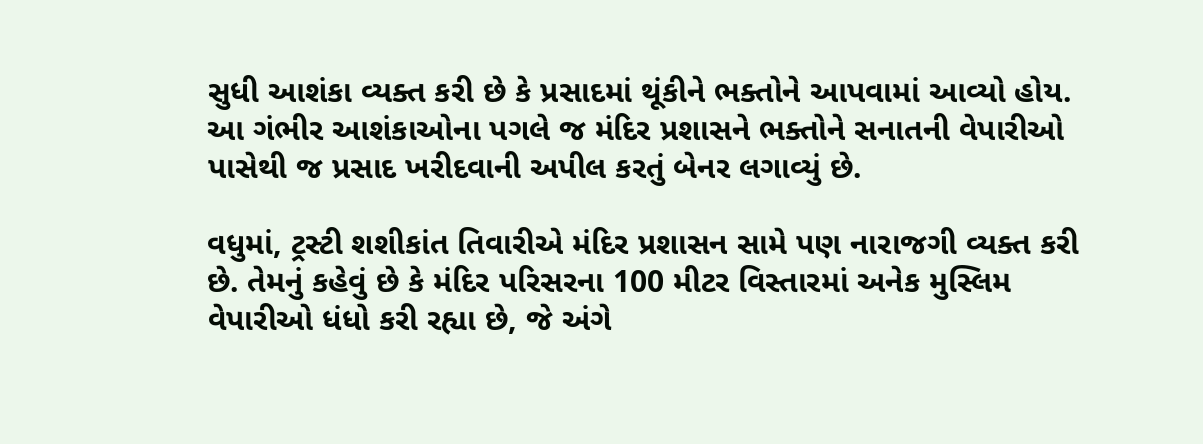સુધી આશંકા વ્યક્ત કરી છે કે પ્રસાદમાં થૂંકીને ભક્તોને આપવામાં આવ્યો હોય.  આ ગંભીર આશંકાઓના પગલે જ મંદિર પ્રશાસને ભક્તોને સનાતની વેપારીઓ પાસેથી જ પ્રસાદ ખરીદવાની અપીલ કરતું બેનર લગાવ્યું છે.

વધુમાં, ટ્રસ્ટી શશીકાંત તિવારીએ મંદિર પ્રશાસન સામે પણ નારાજગી વ્યક્ત કરી છે. તેમનું કહેવું છે કે મંદિર પરિસરના 100 મીટર વિસ્તારમાં અનેક મુસ્લિમ વેપારીઓ ધંધો કરી રહ્યા છે, જે અંગે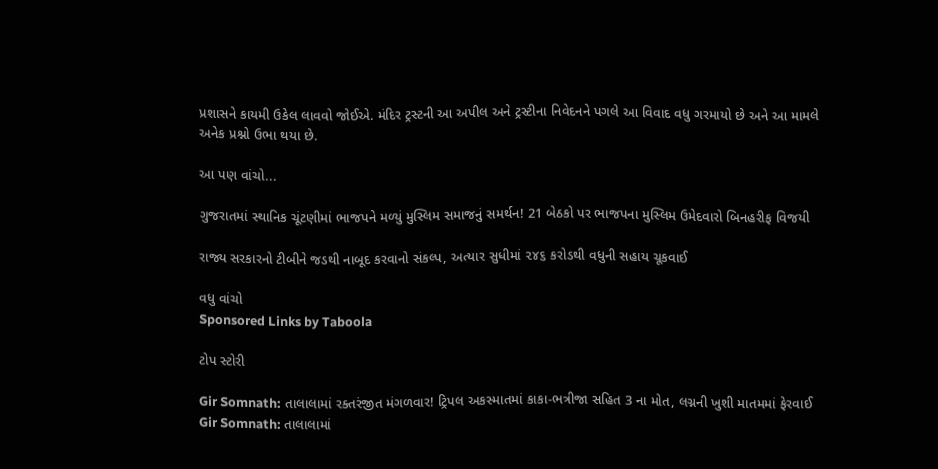પ્રશાસને કાયમી ઉકેલ લાવવો જોઈએ. મંદિર ટ્રસ્ટની આ અપીલ અને ટ્રસ્ટીના નિવેદનને પગલે આ વિવાદ વધુ ગરમાયો છે અને આ મામલે અનેક પ્રશ્નો ઉભા થયા છે.

આ પણ વાંચો...

ગુજરાતમાં સ્થાનિક ચૂંટણીમાં ભાજપને મળ્યું મુસ્લિમ સમાજનું સમર્થન! 21 બેઠકો પર ભાજપના મુસ્લિમ ઉમેદવારો બિનહરીફ વિજયી

રાજ્ય સરકારનો ટીબીને જડથી નાબૂદ કરવાનો સંકલ્પ, અત્યાર સુધીમાં ૨૪૬ કરોડથી વધુની સહાય ચૂકવાઈ

વધુ વાંચો
Sponsored Links by Taboola

ટોપ સ્ટોરી

Gir Somnath: તાલાલામાં રક્તરંજીત મંગળવાર! ટ્રિપલ અકસ્માતમાં કાકા-ભત્રીજા સહિત 3 ના મોત, લગ્નની ખુશી માતમમાં ફેરવાઈ
Gir Somnath: તાલાલામાં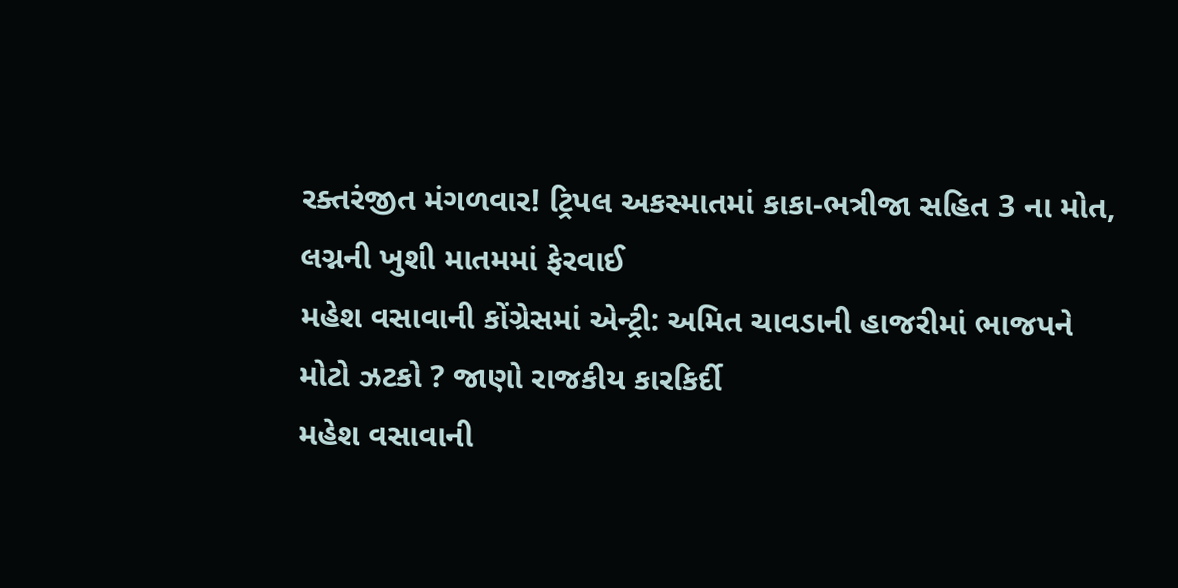રક્તરંજીત મંગળવાર! ટ્રિપલ અકસ્માતમાં કાકા-ભત્રીજા સહિત 3 ના મોત, લગ્નની ખુશી માતમમાં ફેરવાઈ
મહેશ વસાવાની કોંગ્રેસમાં એન્ટ્રી: અમિત ચાવડાની હાજરીમાં ભાજપને મોટો ઝટકો ? જાણો રાજકીય કારકિર્દી
મહેશ વસાવાની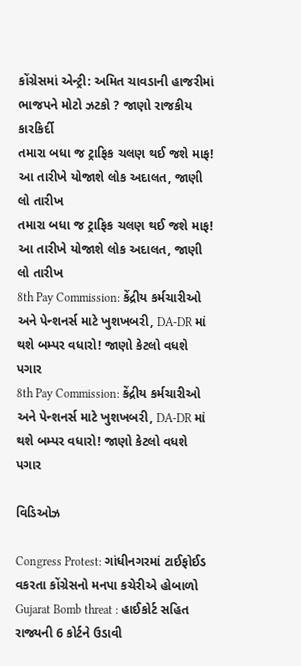કોંગ્રેસમાં એન્ટ્રી: અમિત ચાવડાની હાજરીમાં ભાજપને મોટો ઝટકો ? જાણો રાજકીય કારકિર્દી
તમારા બધા જ ટ્રાફિક ચલણ થઈ જશે માફ! આ તારીખે યોજાશે લોક અદાલત, જાણી લો તારીખ
તમારા બધા જ ટ્રાફિક ચલણ થઈ જશે માફ! આ તારીખે યોજાશે લોક અદાલત, જાણી લો તારીખ
8th Pay Commission: કેંદ્રીય કર્મચારીઓ અને પેન્શનર્સ માટે ખુશખબરી, DA-DR માં થશે બમ્પર વધારો! જાણો કેટલો વધશે પગાર
8th Pay Commission: કેંદ્રીય કર્મચારીઓ અને પેન્શનર્સ માટે ખુશખબરી, DA-DR માં થશે બમ્પર વધારો! જાણો કેટલો વધશે પગાર

વિડિઓઝ

Congress Protest: ગાંધીનગરમાં ટાઈફોઈડ વકરતા કોંગ્રેસનો મનપા કચેરીએ હોબાળો
Gujarat Bomb threat : હાઈકોર્ટ સહિત રાજ્યની 6 કોર્ટને ઉડાવી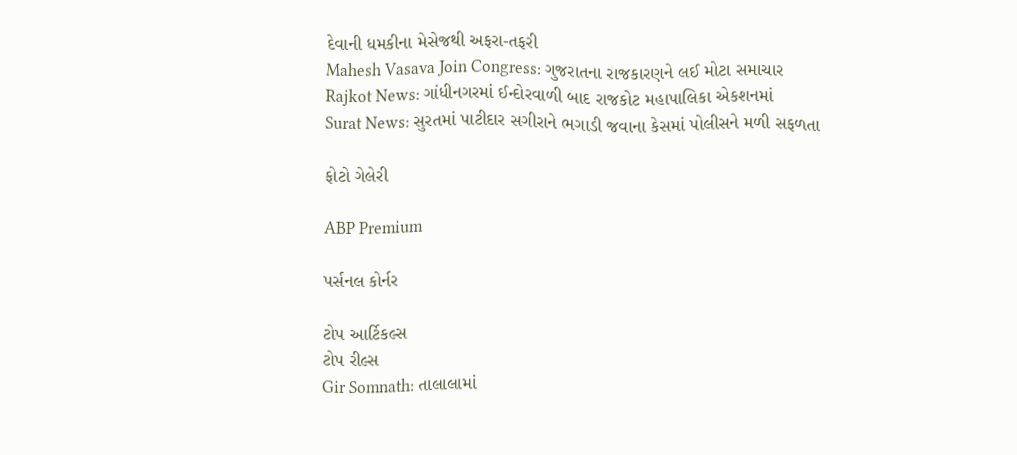દેવાની ધમકીના મેસેજથી અફરા-તફરી
Mahesh Vasava Join Congress: ગુજરાતના રાજકારણને લઈ મોટા સમાચાર
Rajkot News: ગાંધીનગરમાં ઈન્દોરવાળી બાદ રાજકોટ મહાપાલિકા એકશનમાં
Surat News: સુરતમાં પાટીદાર સગીરાને ભગાડી જવાના કેસમાં પોલીસને મળી સફળતા

ફોટો ગેલેરી

ABP Premium

પર્સનલ કોર્નર

ટોપ આર્ટિકલ્સ
ટોપ રીલ્સ
Gir Somnath: તાલાલામાં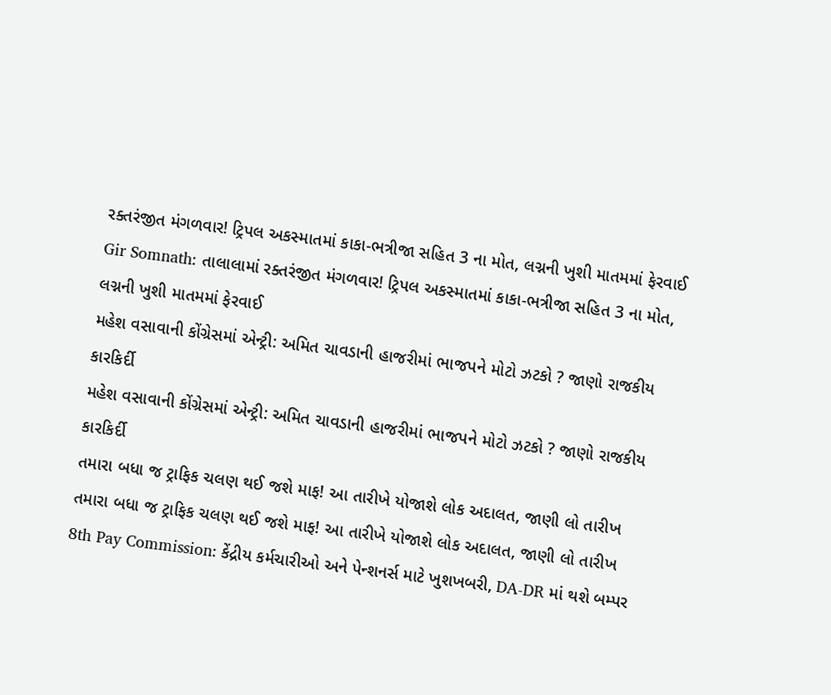રક્તરંજીત મંગળવાર! ટ્રિપલ અકસ્માતમાં કાકા-ભત્રીજા સહિત 3 ના મોત, લગ્નની ખુશી માતમમાં ફેરવાઈ
Gir Somnath: તાલાલામાં રક્તરંજીત મંગળવાર! ટ્રિપલ અકસ્માતમાં કાકા-ભત્રીજા સહિત 3 ના મોત, લગ્નની ખુશી માતમમાં ફેરવાઈ
મહેશ વસાવાની કોંગ્રેસમાં એન્ટ્રી: અમિત ચાવડાની હાજરીમાં ભાજપને મોટો ઝટકો ? જાણો રાજકીય કારકિર્દી
મહેશ વસાવાની કોંગ્રેસમાં એન્ટ્રી: અમિત ચાવડાની હાજરીમાં ભાજપને મોટો ઝટકો ? જાણો રાજકીય કારકિર્દી
તમારા બધા જ ટ્રાફિક ચલણ થઈ જશે માફ! આ તારીખે યોજાશે લોક અદાલત, જાણી લો તારીખ
તમારા બધા જ ટ્રાફિક ચલણ થઈ જશે માફ! આ તારીખે યોજાશે લોક અદાલત, જાણી લો તારીખ
8th Pay Commission: કેંદ્રીય કર્મચારીઓ અને પેન્શનર્સ માટે ખુશખબરી, DA-DR માં થશે બમ્પર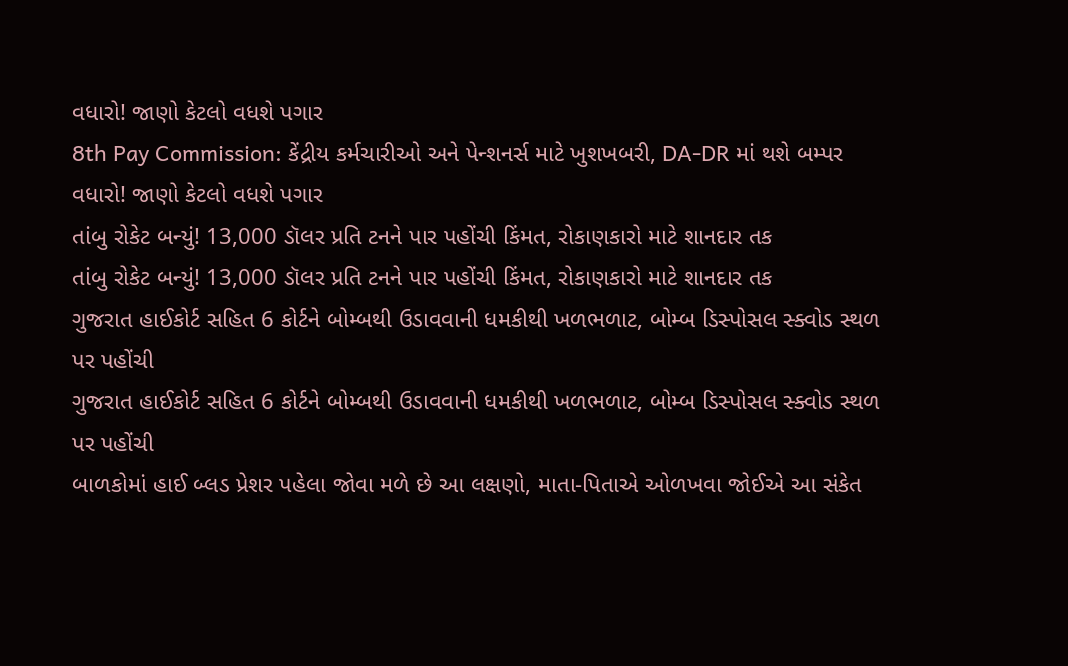વધારો! જાણો કેટલો વધશે પગાર
8th Pay Commission: કેંદ્રીય કર્મચારીઓ અને પેન્શનર્સ માટે ખુશખબરી, DA-DR માં થશે બમ્પર વધારો! જાણો કેટલો વધશે પગાર
તાંબુ રોકેટ બન્યું! 13,000 ડૉલર પ્રતિ ટનને પાર પહોંચી કિંમત, રોકાણકારો માટે શાનદાર તક
તાંબુ રોકેટ બન્યું! 13,000 ડૉલર પ્રતિ ટનને પાર પહોંચી કિંમત, રોકાણકારો માટે શાનદાર તક
ગુજરાત હાઈકોર્ટ સહિત 6 કોર્ટને બોમ્બથી ઉડાવવાની ધમકીથી ખળભળાટ, બોમ્બ ડિસ્પોસલ સ્ક્વોડ સ્થળ પર પહોંચી
ગુજરાત હાઈકોર્ટ સહિત 6 કોર્ટને બોમ્બથી ઉડાવવાની ધમકીથી ખળભળાટ, બોમ્બ ડિસ્પોસલ સ્ક્વોડ સ્થળ પર પહોંચી
બાળકોમાં હાઈ બ્લડ પ્રેશર પહેલા જોવા મળે છે આ લક્ષણો, માતા-પિતાએ ઓળખવા જોઈએ આ સંકેત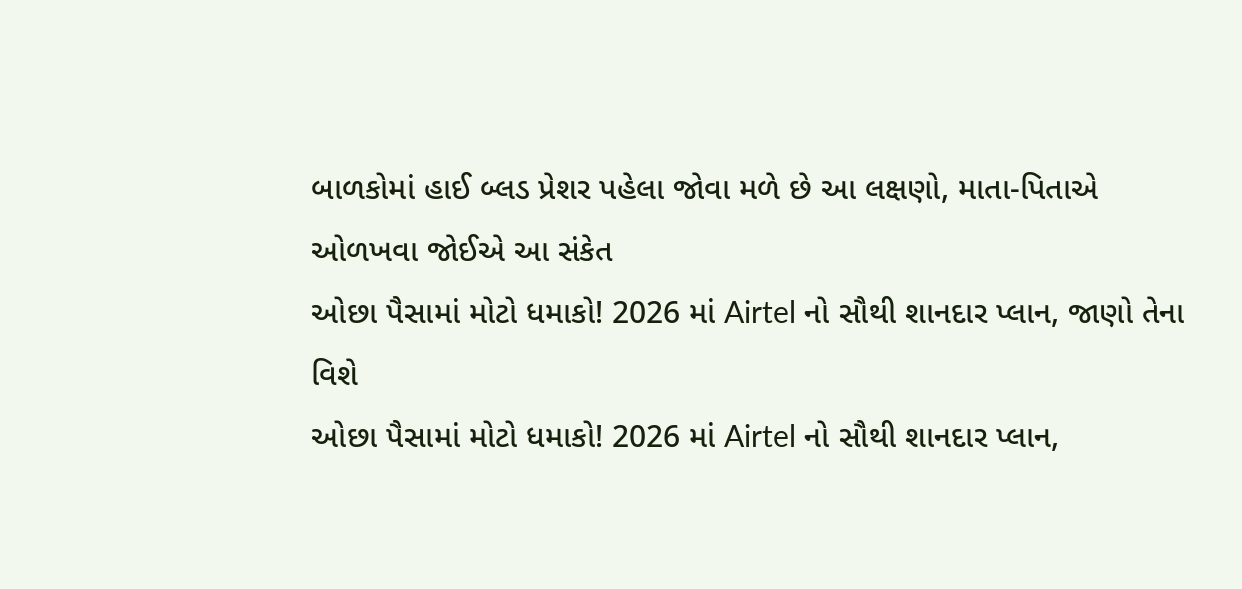બાળકોમાં હાઈ બ્લડ પ્રેશર પહેલા જોવા મળે છે આ લક્ષણો, માતા-પિતાએ ઓળખવા જોઈએ આ સંકેત
ઓછા પૈસામાં મોટો ધમાકો! 2026 માં Airtel નો સૌથી શાનદાર પ્લાન, જાણો તેના વિશે
ઓછા પૈસામાં મોટો ધમાકો! 2026 માં Airtel નો સૌથી શાનદાર પ્લાન,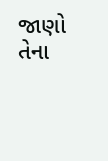જાણો તેના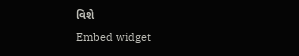વિશે
Embed widget